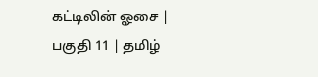கட்டிலின் ஓசை | பகுதி 11 | தமிழ்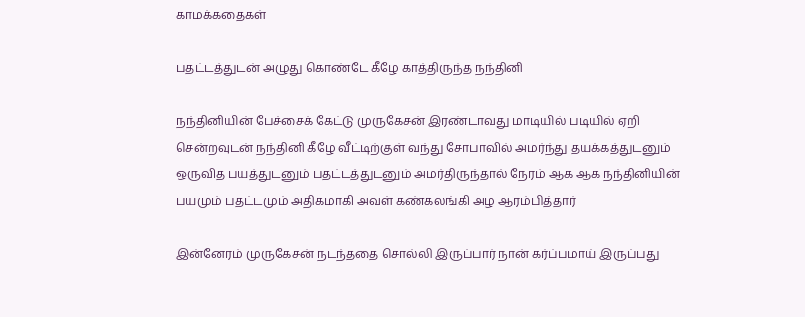காமக்கதைகள்

பதட்டத்துடன் அழுது கொண்டே கீழே காத்திருந்த நந்தினி

நந்தினியின் பேச்சைக் கேட்டு முருகேசன் இரண்டாவது மாடியில் படியில் ஏறி சென்றவுடன் நந்தினி கீழே வீட்டிற்குள் வந்து சோபாவில் அமர்ந்து தயக்கத்துடனும் ஒருவித பயத்துடனும் பதட்டத்துடனும் அமர்திருந்தால் நேரம் ஆக ஆக நந்தினியின் பயமும் பதட்டமும் அதிகமாகி அவள் கண்கலங்கி அழ ஆரம்பித்தார்

இன்னேரம் முருகேசன் நடந்ததை சொல்லி இருப்பார் நான் கர்ப்பமாய் இருப்பது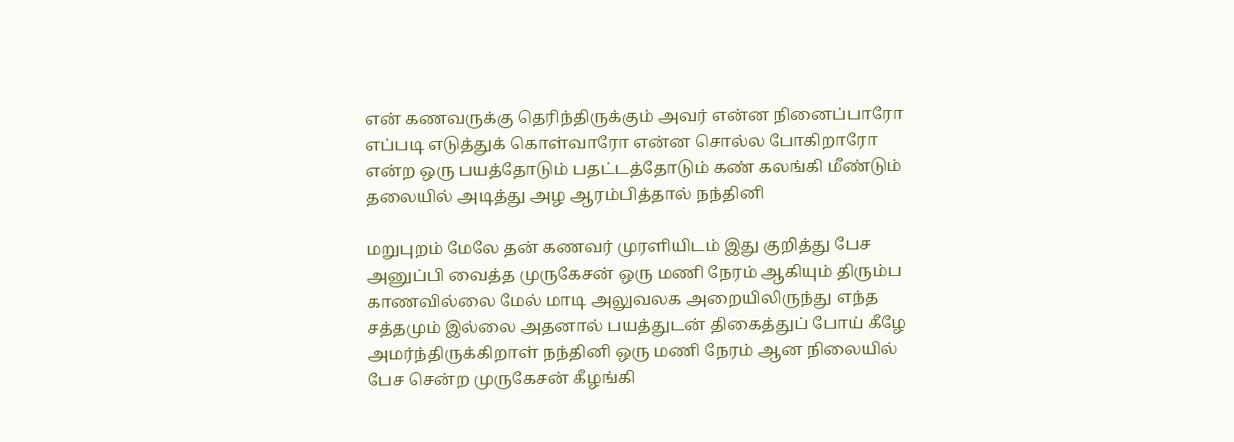என் கணவருக்கு தெரிந்திருக்கும் அவர் என்ன நினைப்பாரோ எப்படி எடுத்துக் கொள்வாரோ என்ன சொல்ல போகிறாரோ என்ற ஒரு பயத்தோடும் பதட்டத்தோடும் கண் கலங்கி மீண்டும் தலையில் அடித்து அழ ஆரம்பித்தால் நந்தினி

மறுபுறம் மேலே தன் கணவர் முரளியிடம் இது குறித்து பேச அனுப்பி வைத்த முருகேசன் ஒரு மணி நேரம் ஆகியும் திரும்ப காணவில்லை மேல் மாடி அலுவலக அறையிலிருந்து எந்த சத்தமும் இல்லை அதனால் பயத்துடன் திகைத்துப் போய் கீழே அமர்ந்திருக்கிறாள் நந்தினி ஒரு மணி நேரம் ஆன நிலையில் பேச சென்ற முருகேசன் கீழங்கி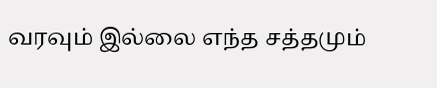வரவும் இல்லை எந்த சத்தமும்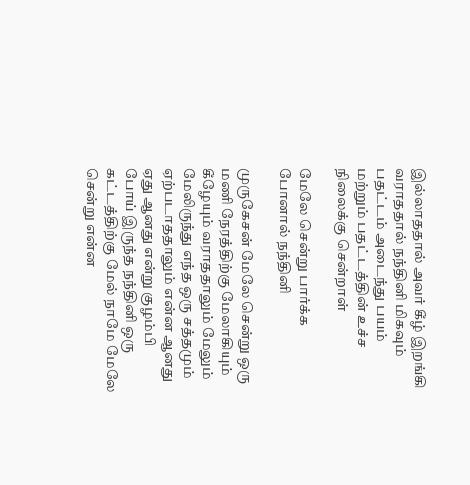இல்லாததால் அவர் கீழ் இறங்கி வராததால் நந்தினி மிகவும் பதட்டம் அடைந்து பயம் மற்றும் பதட்டத்தின் உச்ச நிலைக்கு சென்றாள்

மேலே சென்று பார்க்க போனால் நந்தினி

முருகேசன் மேலே சென்று ஒரு மணி நேரத்திற்கு மேலாகியும் கீழேயும் வராததாலும் மேலும் மேலிருந்து எந்த ஒரு சத்தமும் ஏற்படாததாலும் என்ன ஆனது ஏது ஆனது என்று குழம்பி போய் இருந்த நந்தினி ஒரு கட்டத்திற்கு மேல் நாமே மேலே சென்று என்ன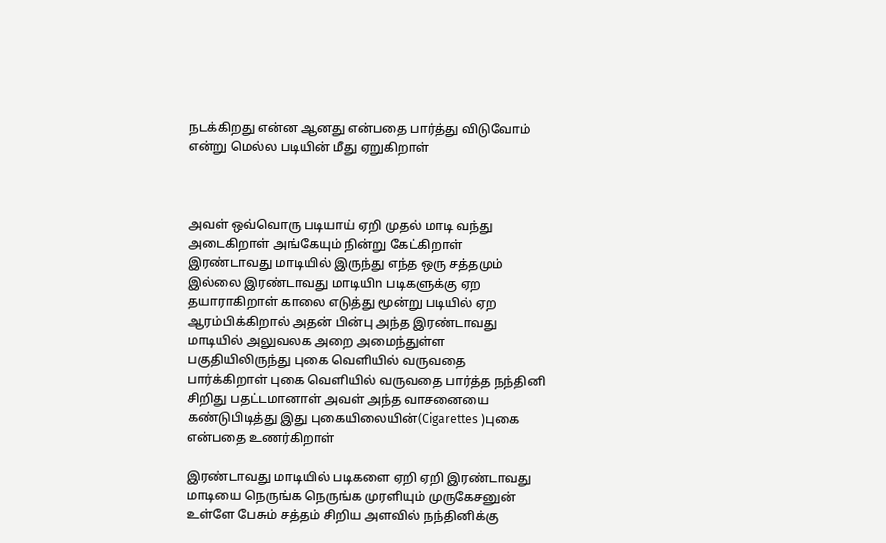நடக்கிறது என்ன ஆனது என்பதை பார்த்து விடுவோம் என்று மெல்ல படியின் மீது ஏறுகிறாள்



அவள் ஒவ்வொரு படியாய் ஏறி முதல் மாடி வந்து அடைகிறாள் அங்கேயும் நின்று கேட்கிறாள் இரண்டாவது மாடியில் இருந்து எந்த ஒரு சத்தமும் இல்லை இரண்டாவது மாடியிn படிகளுக்கு ஏற தயாராகிறாள் காலை எடுத்து மூன்று படியில் ஏற ஆரம்பிக்கிறால் அதன் பின்பு அந்த இரண்டாவது மாடியில் அலுவலக அறை அமைந்துள்ள பகுதியிலிருந்து புகை வெளியில் வருவதை பார்க்கிறாள் புகை வெளியில் வருவதை பார்த்த நந்தினி சிறிது பதட்டமானாள் அவள் அந்த வாசனையை கண்டுபிடித்து இது புகையிலையின்(Cigarettes )புகை என்பதை உணர்கிறாள்

இரண்டாவது மாடியில் படிகளை ஏறி ஏறி இரண்டாவது மாடியை நெருங்க நெருங்க முரளியும் முருகேசனுன் உள்ளே பேசும் சத்தம் சிறிய அளவில் நந்தினிக்கு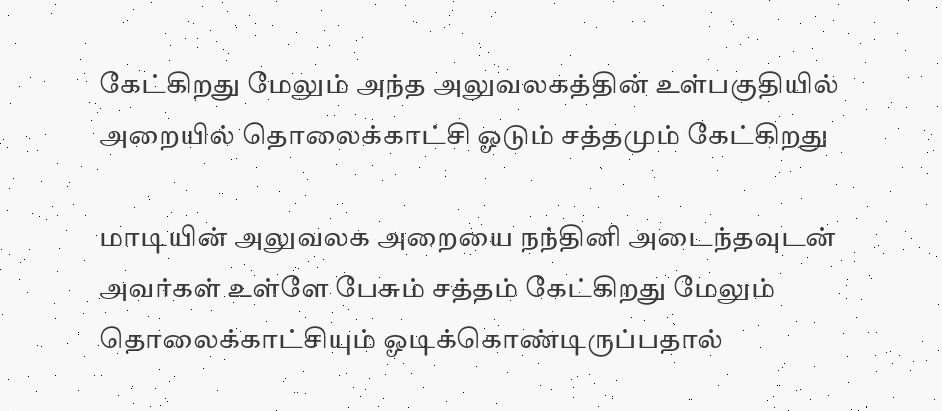கேட்கிறது மேலும் அந்த அலுவலகத்தின் உள்பகுதியில் அறையில் தொலைக்காட்சி ஓடும் சத்தமும் கேட்கிறது

மாடியின் அலுவலக அறையை நந்தினி அடைந்தவுடன் அவர்கள் உள்ளே பேசும் சத்தம் கேட்கிறது மேலும் தொலைக்காட்சியும் ஓடிக்கொண்டிருப்பதால்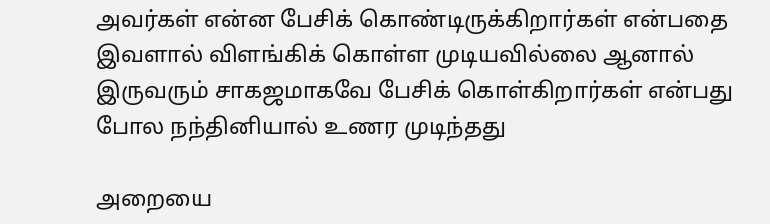அவர்கள் என்ன பேசிக் கொண்டிருக்கிறார்கள் என்பதை இவளால் விளங்கிக் கொள்ள முடியவில்லை ஆனால் இருவரும் சாகஜமாகவே பேசிக் கொள்கிறார்கள் என்பது போல நந்தினியால் உணர முடிந்தது

அறையை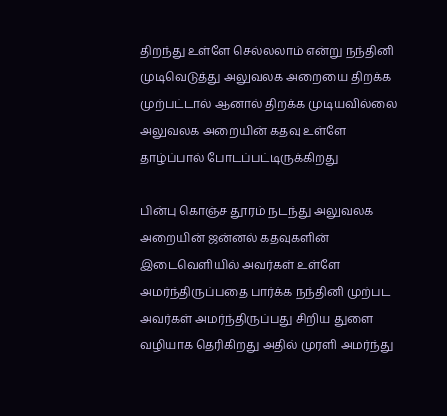திறந்து உள்ளே செல்லலாம் என்று நந்தினி முடிவெடுத்து அலுவலக அறையை திறக்க முற்பட்டால் ஆனால் திறக்க முடியவில்லை அலுவலக அறையின் கதவு உள்ளே தாழ்ப்பால் போடப்பட்டிருக்கிறது

பின்பு கொஞ்ச தூரம் நடந்து அலுவலக அறையின் ஜன்னல் கதவுகளின் இடைவெளியில் அவர்கள் உள்ளே அமர்ந்திருப்பதை பார்க்க நந்தினி முற்பட அவர்கள் அமர்ந்திருப்பது சிறிய துளை வழியாக தெரிகிறது அதில் முரளி அமர்ந்து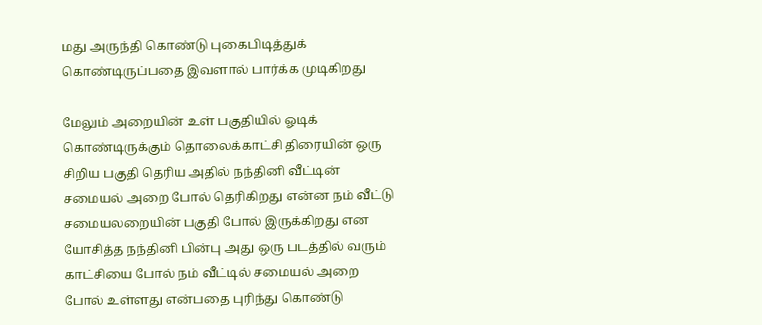மது அருந்தி கொண்டு புகைபிடித்துக் கொண்டிருப்பதை இவளால் பார்க்க முடிகிறது

மேலும் அறையின் உள் பகுதியில் ஓடிக் கொண்டிருக்கும் தொலைக்காட்சி திரையின் ஒரு சிறிய பகுதி தெரிய அதில் நந்தினி வீட்டின் சமையல் அறை போல் தெரிகிறது என்ன நம் வீட்டு சமையலறையின் பகுதி போல் இருக்கிறது என யோசித்த நந்தினி பின்பு அது ஒரு படத்தில் வரும் காட்சியை போல் நம் வீட்டில் சமையல் அறை போல் உள்ளது என்பதை புரிந்து கொண்டு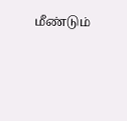மீண்டும்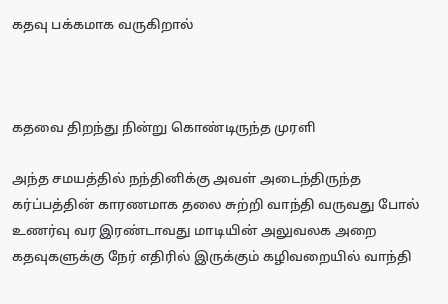கதவு பக்கமாக வருகிறால்



கதவை திறந்து நின்று கொண்டிருந்த முரளி

அந்த சமயத்தில் நந்தினிக்கு அவள் அடைந்திருந்த கர்ப்பத்தின் காரணமாக தலை சுற்றி வாந்தி வருவது போல் உணர்வு வர இரண்டாவது மாடியின் அலுவலக அறை கதவுகளுக்கு நேர் எதிரில் இருக்கும் கழிவறையில் வாந்தி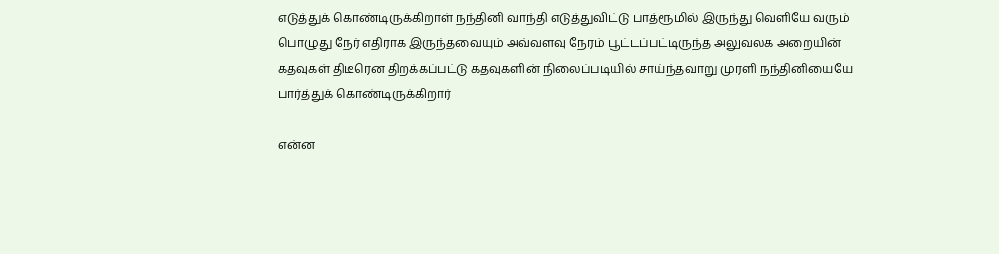எடுத்துக் கொண்டிருக்கிறாள் நந்தினி வாந்தி எடுத்துவிட்டு பாத்ரூமில் இருந்து வெளியே வரும் பொழுது நேர் எதிராக இருந்தவையும் அவ்வளவு நேரம் பூட்டப்பட்டிருந்த அலுவலக அறையின் கதவுகள் திடீரென திறக்கப்பட்டு கதவுகளின் நிலைப்படியில் சாய்ந்தவாறு முரளி நந்தினியையே பார்த்துக் கொண்டிருக்கிறார்

என்ன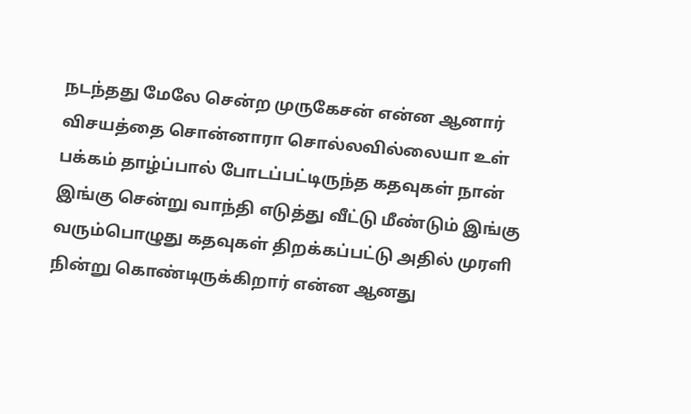நடந்தது மேலே சென்ற முருகேசன் என்ன ஆனார் விசயத்தை சொன்னாரா சொல்லவில்லையா உள் பக்கம் தாழ்ப்பால் போடப்பட்டிருந்த கதவுகள் நான் இங்கு சென்று வாந்தி எடுத்து வீட்டு மீண்டும் இங்கு வரும்பொழுது கதவுகள் திறக்கப்பட்டு அதில் முரளி நின்று கொண்டிருக்கிறார் என்ன ஆனது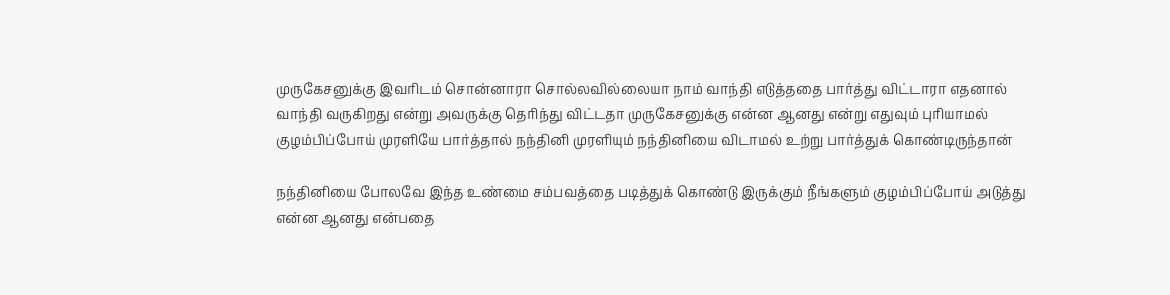முருகேசனுக்கு இவரிடம் சொன்னாரா சொல்லவில்லையா நாம் வாந்தி எடுத்ததை பார்த்து விட்டாரா எதனால் வாந்தி வருகிறது என்று அவருக்கு தெரிந்து விட்டதா முருகேசனுக்கு என்ன ஆனது என்று எதுவும் புரியாமல் குழம்பிப்போய் முரளியே பார்த்தால் நந்தினி முரளியும் நந்தினியை விடாமல் உற்று பார்த்துக் கொண்டிருந்தான்

நந்தினியை போலவே இந்த உண்மை சம்பவத்தை படித்துக் கொண்டு இருக்கும் நீங்களும் குழம்பிப்போய் அடுத்து என்ன ஆனது என்பதை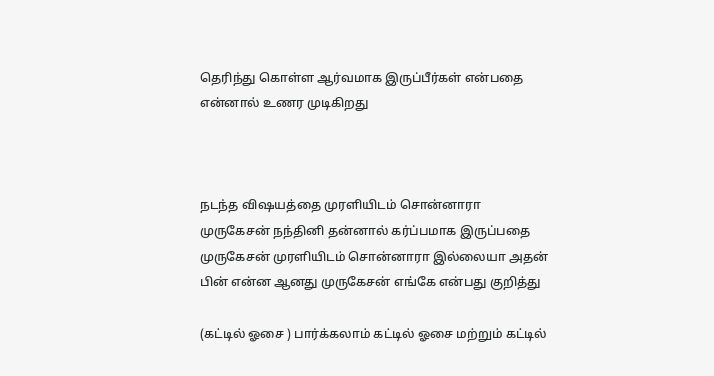தெரிந்து கொள்ள ஆர்வமாக இருப்பீர்கள் என்பதை என்னால் உணர முடிகிறது



நடந்த விஷயத்தை முரளியிடம் சொன்னாரா முருகேசன் நந்தினி தன்னால் கர்ப்பமாக இருப்பதை முருகேசன் முரளியிடம் சொன்னாரா இல்லையா அதன் பின் என்ன ஆனது முருகேசன் எங்கே என்பது குறித்து

(கட்டில் ஓசை ) பார்க்கலாம் கட்டில் ஓசை மற்றும் கட்டில்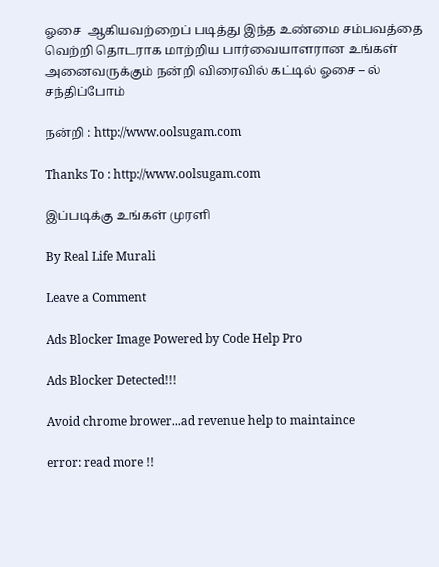ஓசை  ஆகியவற்றைப் படித்து இந்த உண்மை சம்பவத்தை வெற்றி தொடராக மாற்றிய பார்வையாளரான உங்கள் அனைவருக்கும் நன்றி விரைவில் கட்டில் ஓசை – ல் சந்திப்போம்

நன்றி : http://www.oolsugam.com

Thanks To : http://www.oolsugam.com

இப்படிக்கு உங்கள் முரளி

By Real Life Murali

Leave a Comment

Ads Blocker Image Powered by Code Help Pro

Ads Blocker Detected!!!

Avoid chrome brower...ad revenue help to maintaince

error: read more !!